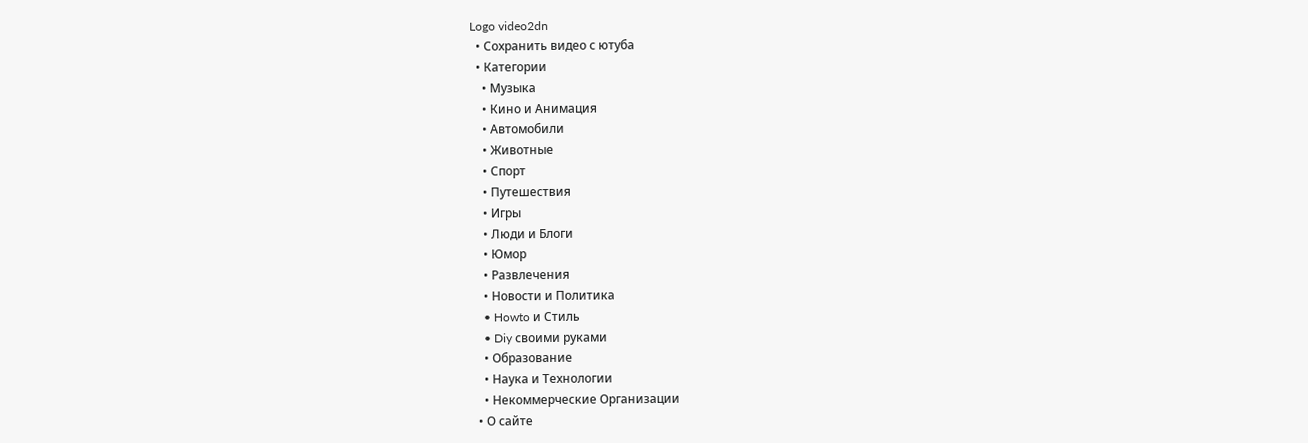Logo video2dn
  • Сохранить видео с ютуба
  • Категории
    • Музыка
    • Кино и Анимация
    • Автомобили
    • Животные
    • Спорт
    • Путешествия
    • Игры
    • Люди и Блоги
    • Юмор
    • Развлечения
    • Новости и Политика
    • Howto и Стиль
    • Diy своими руками
    • Образование
    • Наука и Технологии
    • Некоммерческие Организации
  • О сайте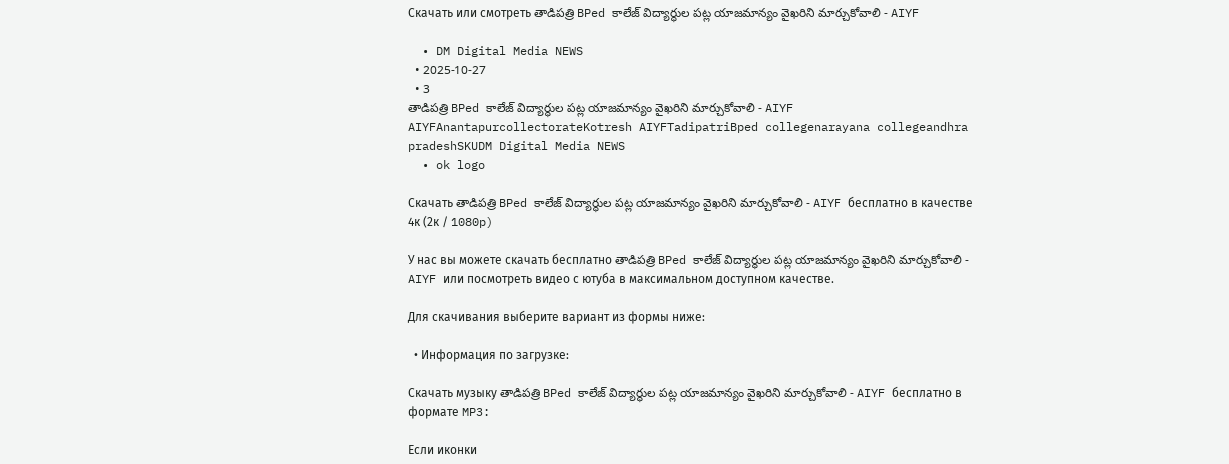Скачать или смотреть తాడిపత్రి BPed కాలేజ్ విద్యార్థుల పట్ల యాజమాన్యం వైఖరిని మార్చుకోవాలి - AIYF

  • DM Digital Media NEWS
  • 2025-10-27
  • 3
తాడిపత్రి BPed కాలేజ్ విద్యార్థుల పట్ల యాజమాన్యం వైఖరిని మార్చుకోవాలి - AIYF
AIYFAnantapurcollectorateKotresh AIYFTadipatriBped collegenarayana collegeandhra pradeshSKUDM Digital Media NEWS
  • ok logo

Скачать తాడిపత్రి BPed కాలేజ్ విద్యార్థుల పట్ల యాజమాన్యం వైఖరిని మార్చుకోవాలి - AIYF бесплатно в качестве 4к (2к / 1080p)

У нас вы можете скачать бесплатно తాడిపత్రి BPed కాలేజ్ విద్యార్థుల పట్ల యాజమాన్యం వైఖరిని మార్చుకోవాలి - AIYF или посмотреть видео с ютуба в максимальном доступном качестве.

Для скачивания выберите вариант из формы ниже:

  • Информация по загрузке:

Cкачать музыку తాడిపత్రి BPed కాలేజ్ విద్యార్థుల పట్ల యాజమాన్యం వైఖరిని మార్చుకోవాలి - AIYF бесплатно в формате MP3:

Если иконки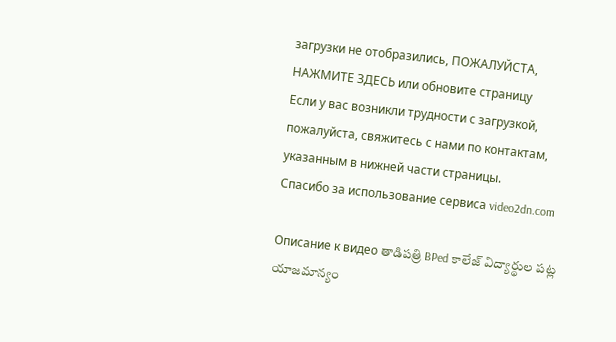загрузки не отобразились, ПОЖАЛУЙСТА, НАЖМИТЕ ЗДЕСЬ или обновите страницу
Если у вас возникли трудности с загрузкой, пожалуйста, свяжитесь с нами по контактам, указанным в нижней части страницы.
Спасибо за использование сервиса video2dn.com

Описание к видео తాడిపత్రి BPed కాలేజ్ విద్యార్థుల పట్ల యాజమాన్యం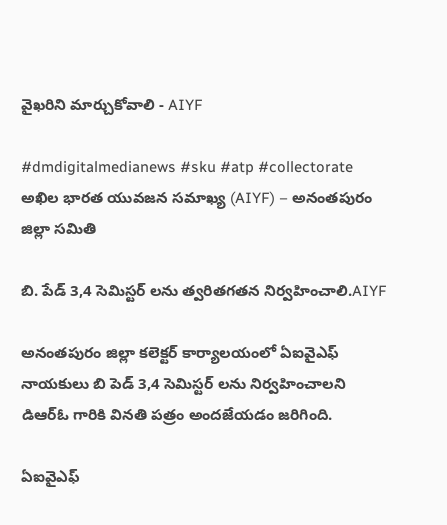వైఖరిని మార్చుకోవాలి - AIYF

#dmdigitalmedianews #sku #atp #collectorate అఖిల భారత యువజన సమాఖ్య (AIYF) – అనంతపురం జిల్లా సమితి

బి. పేడ్ 3,4 సెమిస్టర్ లను త్వరితగతన నిర్వహించాలి.AIYF

అనంతపురం జిల్లా కలెక్టర్ కార్యాలయంలో ఏఐవైఎఫ్ నాయకులు బి పెడ్ 3,4 సెమిస్టర్ లను నిర్వహించాలని డిఆర్ఓ గారికి వినతి పత్రం అందజేయడం జరిగింది.

ఏఐవైఎఫ్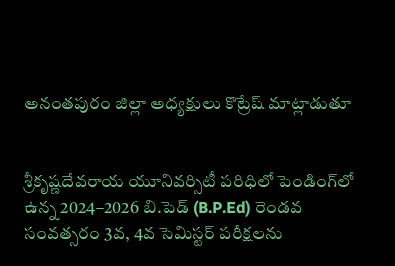అనంతపురం జిల్లా అధ్యక్షులు కొట్రేష్ మాట్లాడుతూ


శ్రీకృష్ణదేవరాయ యూనివర్సిటీ పరిధిలో పెండింగ్‌లో ఉన్న 2024–2026 బి.పెడ్ (B.P.Ed) రెండవ సంవత్సరం 3వ, 4వ సెమిస్టర్ పరీక్షలను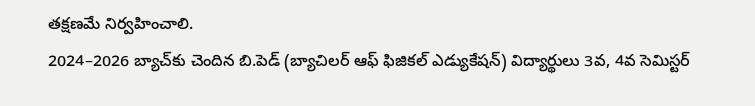తక్షణమే నిర్వహించాలి.
2024–2026 బ్యాచ్‌కు చెందిన బి.పెడ్ (బ్యాచిలర్ ఆఫ్ ఫిజికల్ ఎడ్యుకేషన్) విద్యార్థులు 3వ, 4వ సెమిస్టర్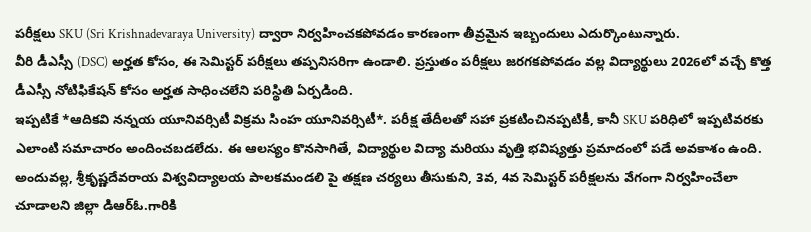పరీక్షలు SKU (Sri Krishnadevaraya University) ద్వారా నిర్వహించకపోవడం కారణంగా తీవ్రమైన ఇబ్బందులు ఎదుర్కొంటున్నారు.
వీరి డీఎస్సీ (DSC) అర్హత కోసం, ఈ సెమిస్టర్ పరీక్షలు తప్పనిసరిగా ఉండాలి. ప్రస్తుతం పరీక్షలు జరగకపోవడం వల్ల విద్యార్థులు 2026లో వచ్చే కొత్త డీఎస్సీ నోటిఫికేషన్ కోసం అర్హత సాధించలేని పరిస్థితి ఏర్పడింది.
ఇప్పటికే *ఆదికవి నన్నయ యూనివర్సిటీ విక్రమ సింహ యూనివర్సిటీ*. పరీక్ష తేదీలతో సహా ప్రకటించినప్పటికీ, కానీ SKU పరిధిలో ఇప్పటివరకు ఎలాంటి సమాచారం అందించబడలేదు. ఈ ఆలస్యం కొనసాగితే, విద్యార్థుల విద్యా మరియు వృత్తి భవిష్యత్తు ప్రమాదంలో పడే అవకాశం ఉంది.
అందువల్ల, శ్రీకృష్ణదేవరాయ విశ్వవిద్యాలయ పాలకమండలి పై తక్షణ చర్యలు తీసుకుని, 3వ, 4వ సెమిస్టర్ పరీక్షలను వేగంగా నిర్వహించేలా చూడాలని జిల్లా డిఆర్ఓ.గారికి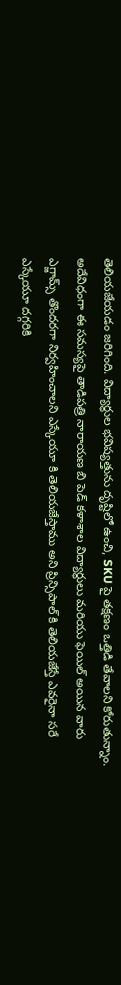తెలియజేయడం జరిగింది. విద్యార్థుల భవిష్యత్తును దృష్టిలో ఉంచి, SKU పై తక్షణం ఒత్తిడి తేవాలని కోరుతున్నాం. అదేవిధంగా ఈ సమస్యపై తాడిపత్రి నారాయణ బి పెడ్ కళాశాల విద్యార్థులు మరియు ఫెయిల్ అయిన వారు ఎగ్జామ్స్ తొందరగా నిర్వహించాలని ఎస్కేయూ కి తెలియజేస్తాము అని ప్రిన్సిపాల్ కి తెలియజేస్తే ఎవరైనా సరే ఎస్కేయూ దగ్గరికి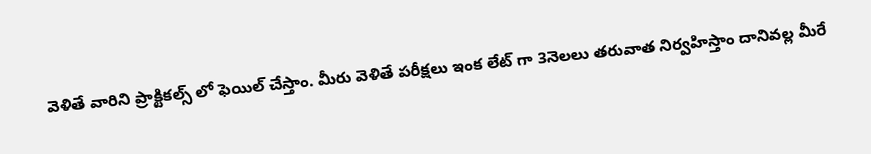వెళితే వారిని ప్రాక్టికల్స్ లో ఫెయిల్ చేస్తాం. మీరు వెళితే పరీక్షలు ఇంక లేట్ గా 3నెలలు తరువాత నిర్వహిస్తాం దానివల్ల మీరే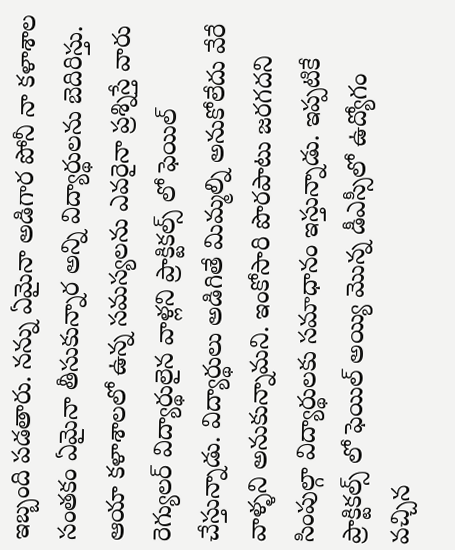ఇబ్బంది పడతారు. నన్ను ఏమైనా అడిగార పోనీ నా కళాశాల సంతకం ఏమైనా తీసుకున్నార అన్ని విద్యార్థులను బెదిరిస్తు. ఆయా కళాశాలలో ఉన్న సమస్యలను ఎవరైనా ప్రశ్నిస్తే వారు రెగ్యులర్ విద్యార్థులైన వాళ్లని ప్రాక్టికల్స్ లో ఫెయిల్ చేస్తున్నాడు. విద్యార్థులు అడిగితే మిమ్మల్ని అనుకోలేదు వేరే వాళ్ళని అనుకున్నామని. ఇంకోసారి పొరపాటు జరగదని సింపుల్గా విద్యార్థులకు సమాధానం ఇస్తున్నాడు. ఇప్పటికే ప్రాక్టికల్స్ లో ఫెయిల్ అయ్యి మొన్న డీఎస్సీలో ఉద్యోగం వచ్చిన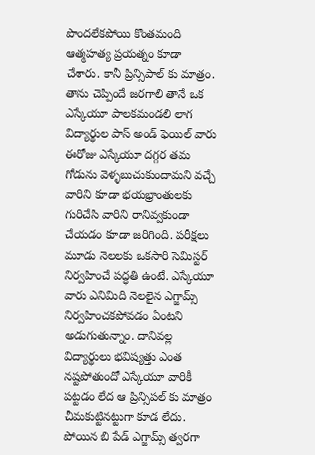పొందలేకపోయి కొంతమంది ఆత్మహత్య ప్రయత్నం కూడా చేశారు. కానీ ప్రిన్సిపాల్ కు మాత్రం. తాను చెప్పిందే జరగాలి తానే ఒక ఎస్కేయూ పాలకమండలి లాగ విద్యార్థుల పాస్ అండ్ ఫెయిల్ వారు ఈరోజు ఎస్కేయూ దగ్గర తమ గోడును వెళ్ళబుచుకుందామని వచ్చే వారిని కూడా భయభ్రాంతులకు గురిచేసి వారిని రానివ్వకుండా చేయడం కూడా జరిగింది. పరీక్షలు మూడు నెలలకు ఒకసారి సెమిస్టర్ నిర్వహించే పద్ధతి ఉంటే. ఎస్కేయూ వారు ఎనిమిది నెలలైన ఎగ్జామ్స్ నిర్వహించకపోవడం ఏంటని అడుగుతున్నాం. దానివల్ల విద్యార్థులు భవిష్యత్తు ఎంత నష్టపోతుందో ఎస్కేయూ వారికీ పట్టడం లేద ఆ ప్రిన్సిపల్ కు మాత్రం చీమకుట్టినట్టుగా కూడ లేదు. పోయిన బి పేడ్ ఎగ్జామ్స్ త్వరగా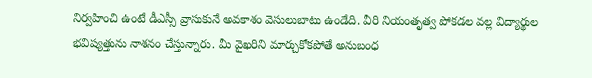నిర్వహించి ఉంటే డీఎస్సీ వ్రాసుకునే అవకాశం వెసులుబాటు ఉండేది. వీరి నియంతృత్వ పోకడల వల్ల విద్యార్థుల భవిష్యత్తును నాశనం చేస్తున్నారు. మీ వైఖరిని మార్చుకోకపోతే అనుబంధ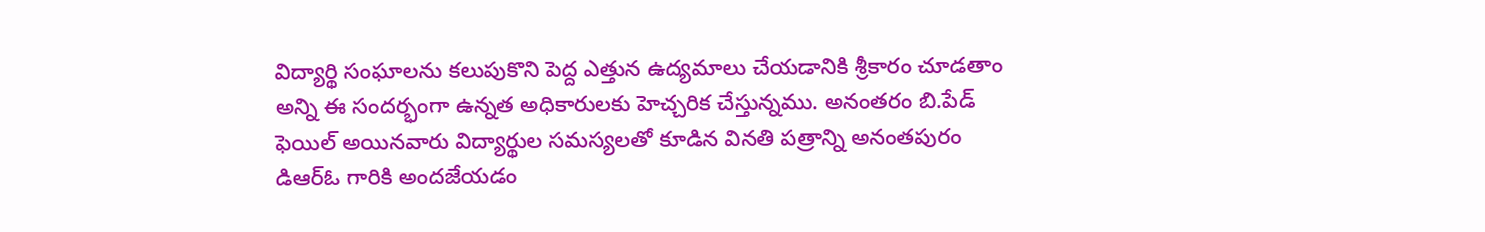విద్యార్థి సంఘాలను కలుపుకొని పెద్ద ఎత్తున ఉద్యమాలు చేయడానికి శ్రీకారం చూడతాం అన్ని ఈ సందర్భంగా ఉన్నత అధికారులకు హెచ్చరిక చేస్తున్నము. అనంతరం బి.పేడ్ ఫెయిల్ అయినవారు విద్యార్థుల సమస్యలతో కూడిన వినతి పత్రాన్ని అనంతపురం డిఆర్ఓ గారికి అందజేయడం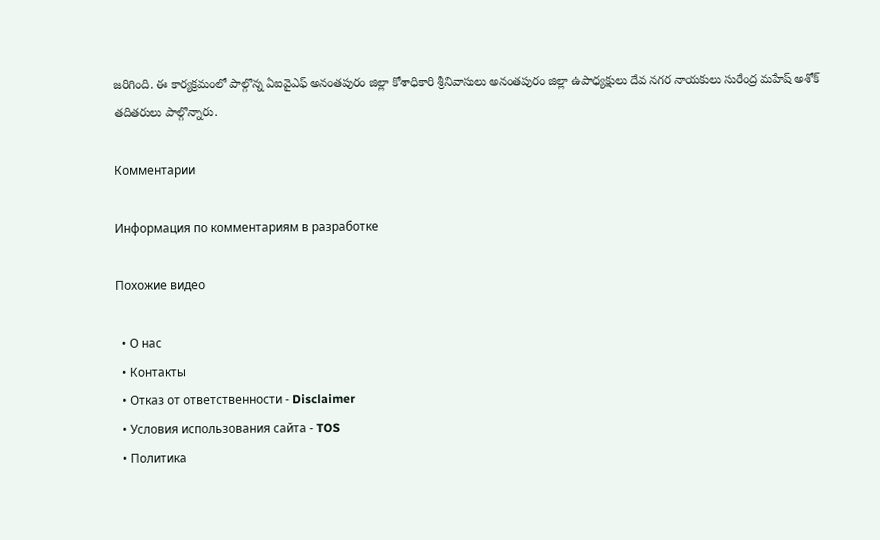జరిగింది. ఈ కార్యక్రమంలో పాల్గొన్న ఏఐవైఎఫ్ అనంతపురం జిల్లా కోశాధికారి శ్రీనివాసులు అనంతపురం జిల్లా ఉపాధ్యక్షులు దేవ నగర నాయకులు సురేంద్ర మహేష్ అశోక్ తదితరులు పాల్గొన్నారు.

Комментарии

Информация по комментариям в разработке

Похожие видео

  • О нас
  • Контакты
  • Отказ от ответственности - Disclaimer
  • Условия использования сайта - TOS
  • Политика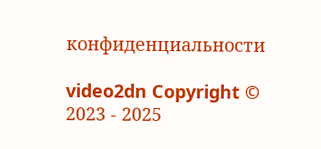конфиденциальности

video2dn Copyright © 2023 - 2025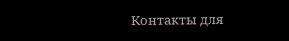Контакты для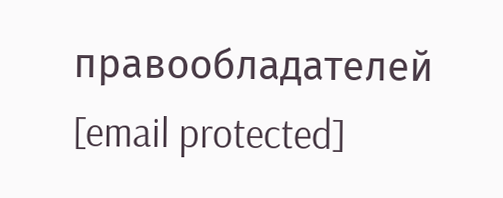правообладателей [email protected]